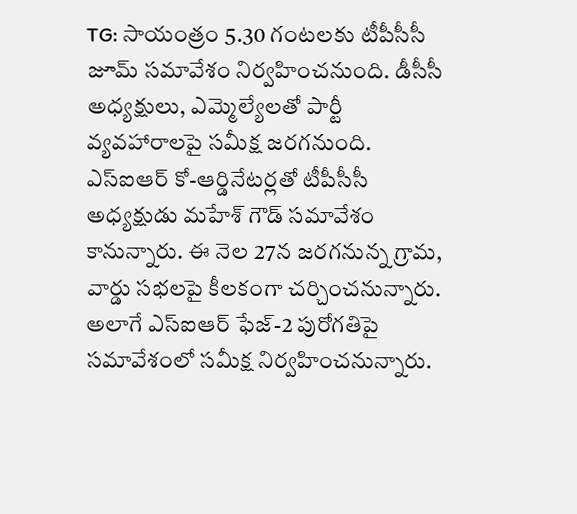TG: సాయంత్రం 5.30 గంటలకు టీపీసీసీ జూమ్ సమావేశం నిర్వహించనుంది. డీసీసీ అధ్యక్షులు, ఎమ్మెల్యేలతో పార్టీ వ్యవహారాలపై సమీక్ష జరగనుంది. ఎస్ఐఆర్ కో-ఆర్డినేటర్లతో టీపీసీసీ అధ్యక్షుడు మహేశ్ గౌడ్ సమావేశం కానున్నారు. ఈ నెల 27న జరగనున్న గ్రామ, వార్డు సభలపై కీలకంగా చర్చించనున్నారు. అలాగే ఎస్ఐఆర్ ఫేజ్-2 పురోగతిపై సమావేశంలో సమీక్ష నిర్వహించనున్నారు.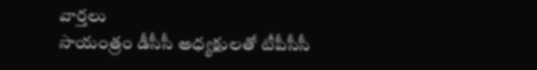వార్తలు
సాయంత్రం డీసీసీ అధ్యక్షులతో టీపీసీసీ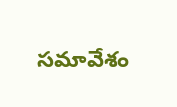సమావేశం